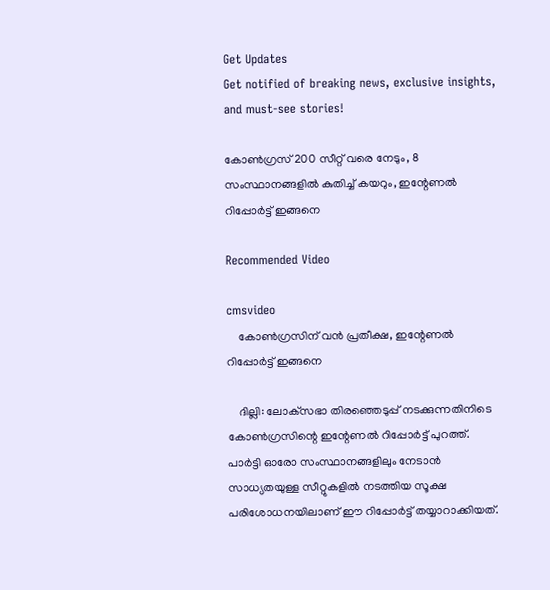Get Updates
Get notified of breaking news, exclusive insights, and must-see stories!

കോണ്‍ഗ്രസ് 200 സീറ്റ് വരെ നേടും, 8 സംസ്ഥാനങ്ങളില്‍ കുതിച്ച് കയറും, ഇന്റേണല്‍ റിപ്പോര്‍ട്ട് ഇങ്ങനെ

Recommended Video

cmsvideo
    കോണ്‍ഗ്രസിന് വൻ പ്രതീക്ഷ, ഇന്റേണല്‍ റിപ്പോര്‍ട്ട് ഇങ്ങനെ

    ദില്ലി: ലോക്‌സഭാ തിരഞ്ഞെടുപ്പ് നടക്കുന്നതിനിടെ കോണ്‍ഗ്രസിന്റെ ഇന്റേണല്‍ റിപ്പോര്‍ട്ട് പുറത്ത്. പാര്‍ട്ടി ഓരോ സംസ്ഥാനങ്ങളിലും നേടാന്‍ സാധ്യതയുള്ള സീറ്റുകളില്‍ നടത്തിയ സൂക്ഷ പരിശോധനയിലാണ് ഈ റിപ്പോര്‍ട്ട് തയ്യാറാക്കിയത്.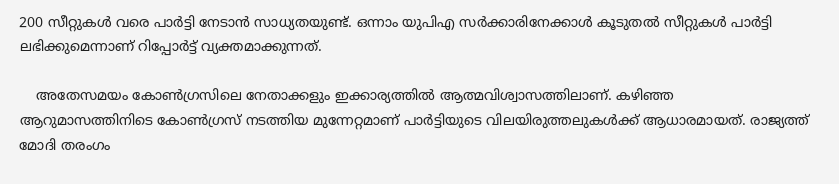200 സീറ്റുകള്‍ വരെ പാര്‍ട്ടി നേടാന്‍ സാധ്യതയുണ്ട്. ഒന്നാം യുപിഎ സര്‍ക്കാരിനേക്കാള്‍ കൂടുതല്‍ സീറ്റുകള്‍ പാര്‍ട്ടി ലഭിക്കുമെന്നാണ് റിപ്പോര്‍ട്ട് വ്യക്തമാക്കുന്നത്.

    അതേസമയം കോണ്‍ഗ്രസിലെ നേതാക്കളും ഇക്കാര്യത്തില്‍ ആത്മവിശ്വാസത്തിലാണ്. കഴിഞ്ഞ ആറുമാസത്തിനിടെ കോണ്‍ഗ്രസ് നടത്തിയ മുന്നേറ്റമാണ് പാര്‍ട്ടിയുടെ വിലയിരുത്തലുകള്‍ക്ക് ആധാരമായത്. രാജ്യത്ത് മോദി തരംഗം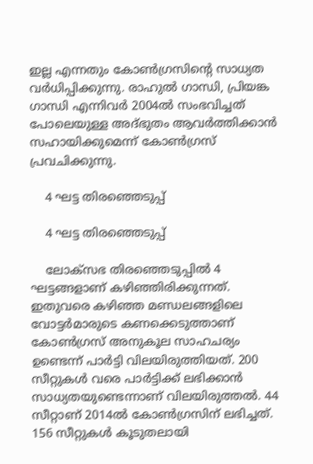ഇല്ല എന്നതും കോണ്‍ഗ്രസിന്റെ സാധ്യത വര്‍ധിപ്പിക്കുന്നു. രാഹുല്‍ ഗാന്ധി, പ്രിയങ്ക ഗാന്ധി എന്നിവര്‍ 2004ല്‍ സംഭവിച്ചത് പോലെയുള്ള അദ്ഭുതം ആവര്‍ത്തിക്കാന്‍ സഹായിക്കുമെന്ന് കോണ്‍ഗ്രസ് പ്രവചിക്കുന്നു.

    4 ഘട്ട തിരഞ്ഞെടുപ്പ്

    4 ഘട്ട തിരഞ്ഞെടുപ്പ്

    ലോക്‌സഭ തിരഞ്ഞെടുപ്പില്‍ 4 ഘട്ടങ്ങളാണ് കഴിഞ്ഞിരിക്കുന്നത്. ഇതുവരെ കഴിഞ്ഞ മണ്ഡലങ്ങളിലെ വോട്ടര്‍മാരുടെ കണക്കെടുത്താണ് കോണ്‍ഗ്രസ് അനുകൂല സാഹചര്യം ഉണ്ടെന്ന് പാര്‍ട്ടി വിലയിരുത്തിയത്. 200 സീറ്റുകള്‍ വരെ പാര്‍ട്ടിക്ക് ലഭിക്കാന്‍ സാധ്യതയുണ്ടെന്നാണ് വിലയിരുത്തല്‍. 44 സീറ്റാണ് 2014ല്‍ കോണ്‍ഗ്രസിന് ലഭിച്ചത്. 156 സീറ്റുകള്‍ കൂടുതലായി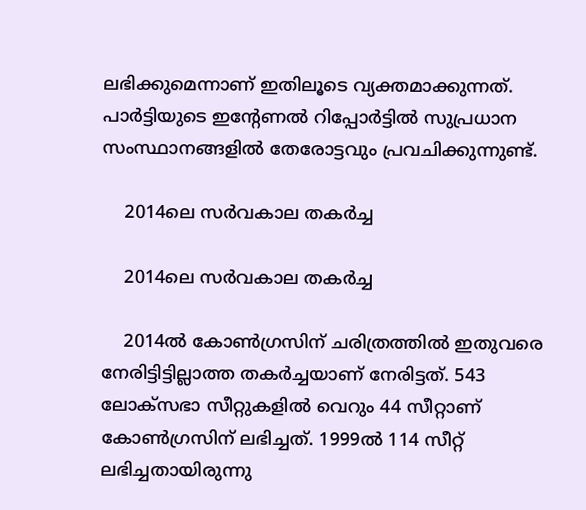ലഭിക്കുമെന്നാണ് ഇതിലൂടെ വ്യക്തമാക്കുന്നത്. പാര്‍ട്ടിയുടെ ഇന്റേണല്‍ റിപ്പോര്‍ട്ടില്‍ സുപ്രധാന സംസ്ഥാനങ്ങളില്‍ തേരോട്ടവും പ്രവചിക്കുന്നുണ്ട്.

    2014ലെ സര്‍വകാല തകര്‍ച്ച

    2014ലെ സര്‍വകാല തകര്‍ച്ച

    2014ല്‍ കോണ്‍ഗ്രസിന് ചരിത്രത്തില്‍ ഇതുവരെ നേരിട്ടിട്ടില്ലാത്ത തകര്‍ച്ചയാണ് നേരിട്ടത്. 543 ലോക്‌സഭാ സീറ്റുകളില്‍ വെറും 44 സീറ്റാണ് കോണ്‍ഗ്രസിന് ലഭിച്ചത്. 1999ല്‍ 114 സീറ്റ് ലഭിച്ചതായിരുന്നു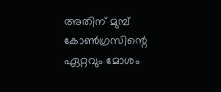അതിന് മുമ്പ് കോണ്‍ഗ്രസിന്റെ ഏറ്റവും മോശം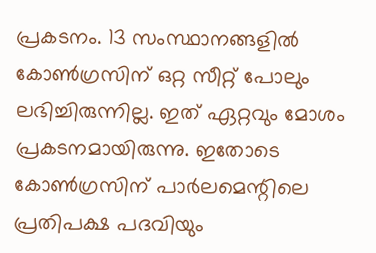പ്രകടനം. 13 സംസ്ഥാനങ്ങളില്‍ കോണ്‍ഗ്രസിന് ഒറ്റ സീറ്റ് പോലും ലഭിച്ചിരുന്നില്ല. ഇത് ഏറ്റവും മോശം പ്രകടനമായിരുന്നു. ഇതോടെ കോണ്‍ഗ്രസിന് പാര്‍ലമെന്റിലെ പ്രതിപക്ഷ പദവിയും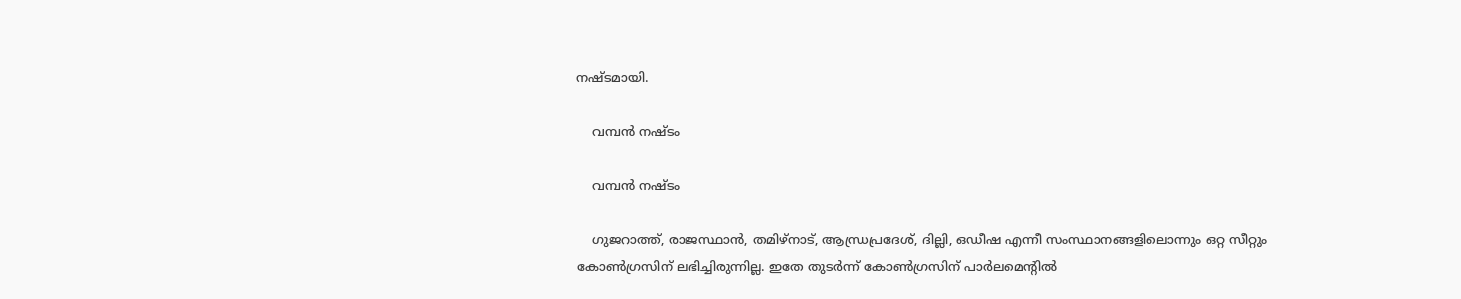നഷ്ടമായി.

    വമ്പന്‍ നഷ്ടം

    വമ്പന്‍ നഷ്ടം

    ഗുജറാത്ത്, രാജസ്ഥാന്‍, തമിഴ്‌നാട്, ആന്ധ്രപ്രദേശ്, ദില്ലി, ഒഡീഷ എന്നീ സംസ്ഥാനങ്ങളിലൊന്നും ഒറ്റ സീറ്റും കോണ്‍ഗ്രസിന് ലഭിച്ചിരുന്നില്ല. ഇതേ തുടര്‍ന്ന് കോണ്‍ഗ്രസിന് പാര്‍ലമെന്റില്‍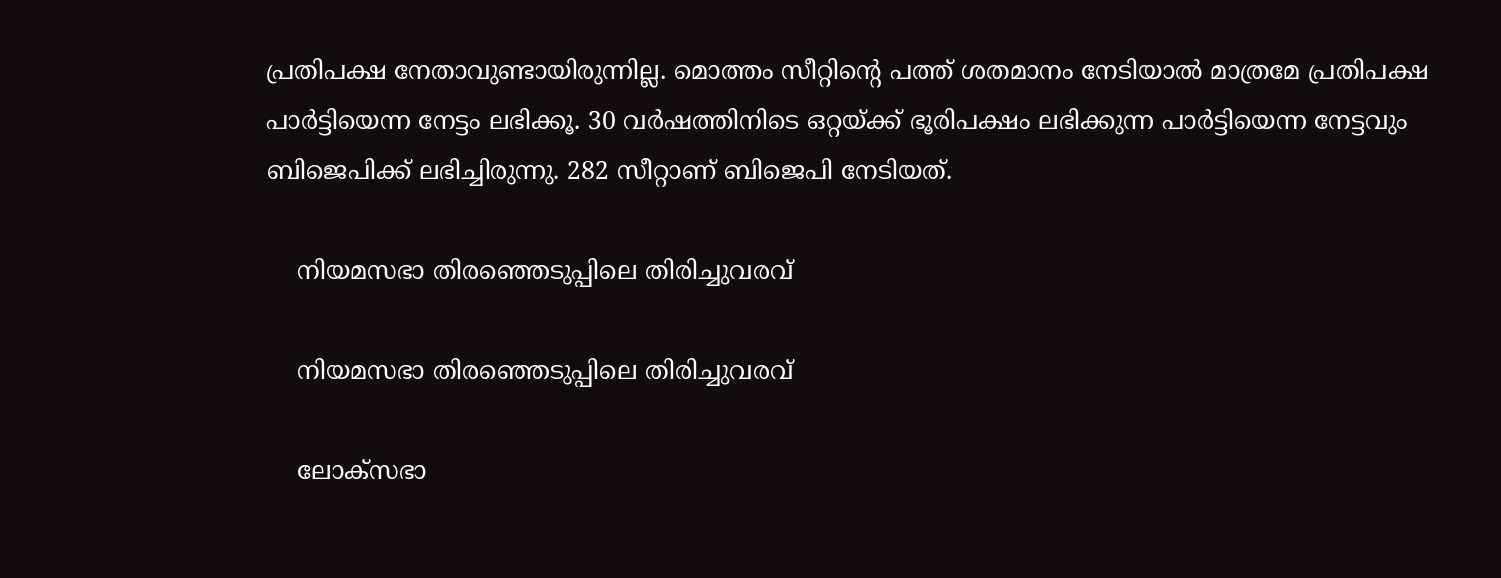പ്രതിപക്ഷ നേതാവുണ്ടായിരുന്നില്ല. മൊത്തം സീറ്റിന്റെ പത്ത് ശതമാനം നേടിയാല്‍ മാത്രമേ പ്രതിപക്ഷ പാര്‍ട്ടിയെന്ന നേട്ടം ലഭിക്കൂ. 30 വര്‍ഷത്തിനിടെ ഒറ്റയ്ക്ക് ഭൂരിപക്ഷം ലഭിക്കുന്ന പാര്‍ട്ടിയെന്ന നേട്ടവും ബിജെപിക്ക് ലഭിച്ചിരുന്നു. 282 സീറ്റാണ് ബിജെപി നേടിയത്.

    നിയമസഭാ തിരഞ്ഞെടുപ്പിലെ തിരിച്ചുവരവ്

    നിയമസഭാ തിരഞ്ഞെടുപ്പിലെ തിരിച്ചുവരവ്

    ലോക്‌സഭാ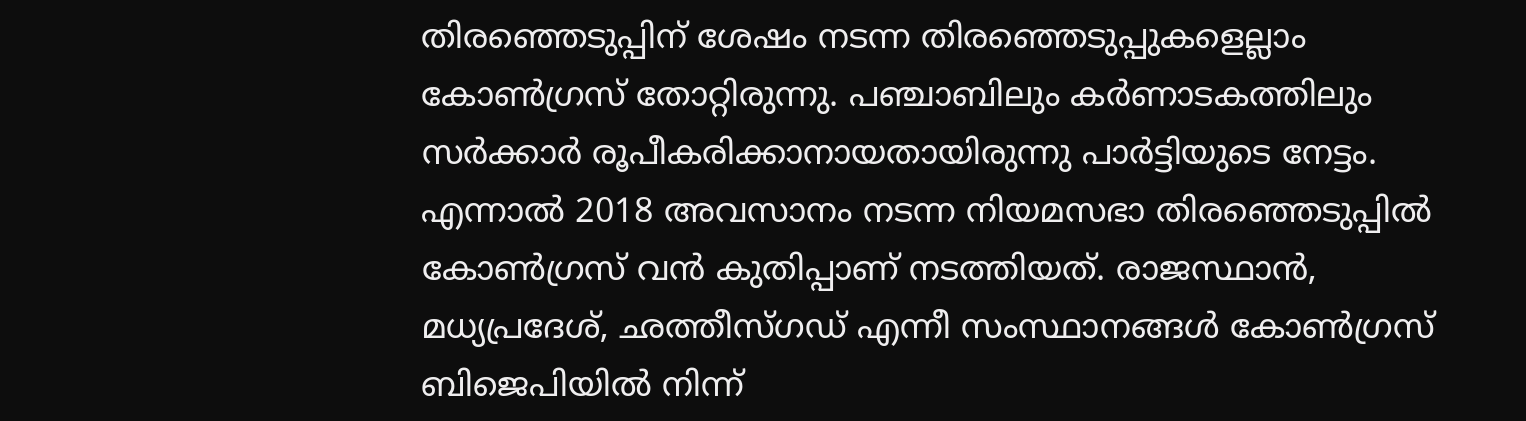തിരഞ്ഞെടുപ്പിന് ശേഷം നടന്ന തിരഞ്ഞെടുപ്പുകളെല്ലാം കോണ്‍ഗ്രസ് തോറ്റിരുന്നു. പഞ്ചാബിലും കര്‍ണാടകത്തിലും സര്‍ക്കാര്‍ രൂപീകരിക്കാനായതായിരുന്നു പാര്‍ട്ടിയുടെ നേട്ടം. എന്നാല്‍ 2018 അവസാനം നടന്ന നിയമസഭാ തിരഞ്ഞെടുപ്പില്‍ കോണ്‍ഗ്രസ് വന്‍ കുതിപ്പാണ് നടത്തിയത്. രാജസ്ഥാന്‍, മധ്യപ്രദേശ്, ഛത്തീസ്ഗഡ് എന്നീ സംസ്ഥാനങ്ങള്‍ കോണ്‍ഗ്രസ് ബിജെപിയില്‍ നിന്ന്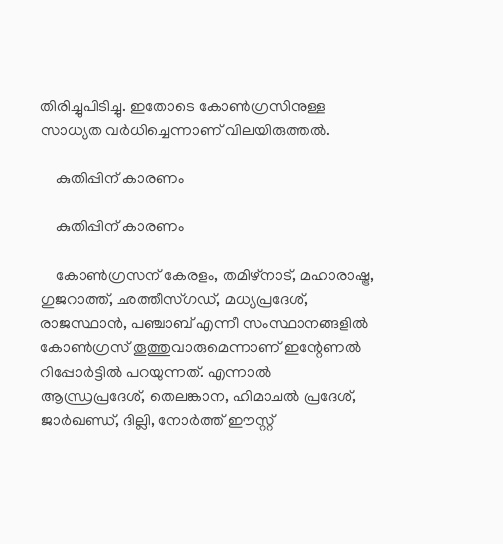തിരിച്ചുപിടിച്ചു. ഇതോടെ കോണ്‍ഗ്രസിനുള്ള സാധ്യത വര്‍ധിച്ചെന്നാണ് വിലയിരുത്തല്‍.

    കുതിപ്പിന് കാരണം

    കുതിപ്പിന് കാരണം

    കോണ്‍ഗ്രസന് കേരളം, തമിഴ്‌നാട്, മഹാരാഷ്ട്ര, ഗുജറാത്ത്, ഛത്തീസ്ഗഡ്, മധ്യപ്രദേശ്, രാജസ്ഥാന്‍, പഞ്ചാബ് എന്നീ സംസ്ഥാനങ്ങളില്‍ കോണ്‍ഗ്രസ് തൂത്തുവാരുമെന്നാണ് ഇന്റേണല്‍ റിപ്പോര്‍ട്ടില്‍ പറയുന്നത്. എന്നാല്‍ ആന്ധ്രപ്രദേശ്, തെലങ്കാന, ഹിമാചല്‍ പ്രദേശ്, ജാര്‍ഖണ്ഡ്, ദില്ലി, നോര്‍ത്ത് ഈസ്റ്റ്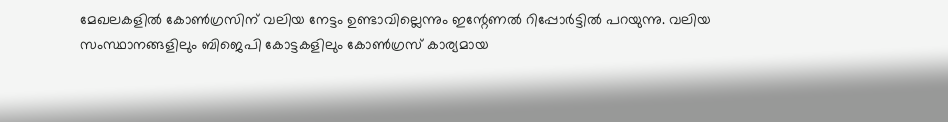മേഖലകളില്‍ കോണ്‍ഗ്രസിന് വലിയ നേട്ടം ഉണ്ടാവില്ലെന്നും ഇന്റേണല്‍ റിപ്പോര്‍ട്ടില്‍ പറയുന്നു. വലിയ സംസ്ഥാനങ്ങളിലും ബിജെപി കോട്ടകളിലും കോണ്‍ഗ്രസ് കാര്യമായ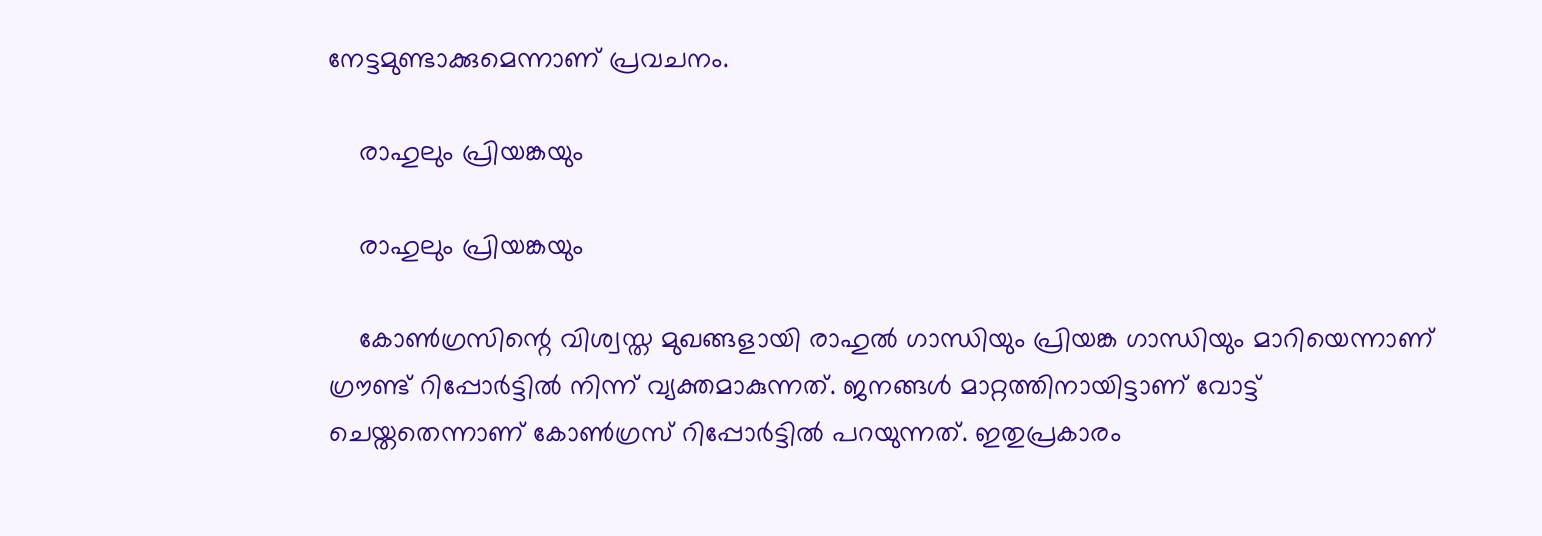നേട്ടമുണ്ടാക്കുമെന്നാണ് പ്രവചനം.

    രാഹുലും പ്രിയങ്കയും

    രാഹുലും പ്രിയങ്കയും

    കോണ്‍ഗ്രസിന്റെ വിശ്വസ്ത മുഖങ്ങളായി രാഹുല്‍ ഗാന്ധിയും പ്രിയങ്ക ഗാന്ധിയും മാറിയെന്നാണ് ഗ്രൗണ്ട് റിപ്പോര്‍ട്ടില്‍ നിന്ന് വ്യക്തമാകുന്നത്. ജനങ്ങള്‍ മാറ്റത്തിനായിട്ടാണ് വോട്ട് ചെയ്തതെന്നാണ് കോണ്‍ഗ്രസ് റിപ്പോര്‍ട്ടില്‍ പറയുന്നത്. ഇതുപ്രകാരം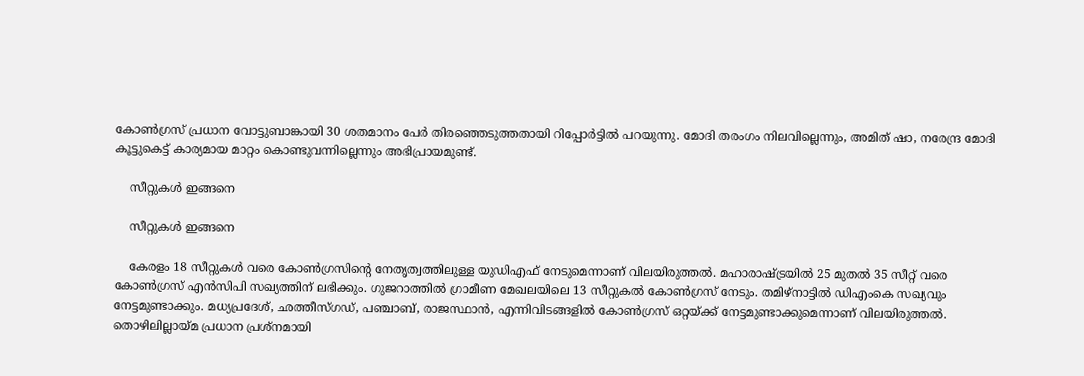കോണ്‍ഗ്രസ് പ്രധാന വോട്ടുബാങ്കായി 30 ശതമാനം പേര്‍ തിരഞ്ഞെടുത്തതായി റിപ്പോര്‍ട്ടില്‍ പറയുന്നു. മോദി തരംഗം നിലവില്ലെന്നും, അമിത് ഷാ, നരേന്ദ്ര മോദി കൂട്ടുകെട്ട് കാര്യമായ മാറ്റം കൊണ്ടുവന്നില്ലെന്നും അഭിപ്രായമുണ്ട്.

    സീറ്റുകള്‍ ഇങ്ങനെ

    സീറ്റുകള്‍ ഇങ്ങനെ

    കേരളം 18 സീറ്റുകള്‍ വരെ കോണ്‍ഗ്രസിന്റെ നേതൃത്വത്തിലുള്ള യുഡിഎഫ് നേടുമെന്നാണ് വിലയിരുത്തല്‍. മഹാരാഷ്ട്രയില്‍ 25 മുതല്‍ 35 സീറ്റ് വരെ കോണ്‍ഗ്രസ് എന്‍സിപി സഖ്യത്തിന് ലഭിക്കും. ഗുജറാത്തില്‍ ഗ്രാമീണ മേഖലയിലെ 13 സീറ്റുകല്‍ കോണ്‍ഗ്രസ് നേടും. തമിഴ്‌നാട്ടില്‍ ഡിഎംകെ സഖ്യവും നേട്ടമുണ്ടാക്കും. മധ്യപ്രദേശ്, ഛത്തീസ്ഗഡ്, പഞ്ചാബ്, രാജസ്ഥാന്‍, എന്നിവിടങ്ങളില്‍ കോണ്‍ഗ്രസ് ഒറ്റയ്ക്ക് നേട്ടമുണ്ടാക്കുമെന്നാണ് വിലയിരുത്തല്‍. തൊഴിലില്ലായ്മ പ്രധാന പ്രശ്‌നമായി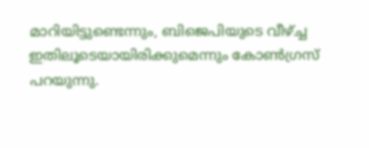മാറിയിട്ടുണ്ടെന്നും, ബിജെപിയുടെ വീഴ്ച്ച ഇതിലൂടെയായിരിക്കുമെന്നും കോണ്‍ഗ്രസ് പറയുന്നു.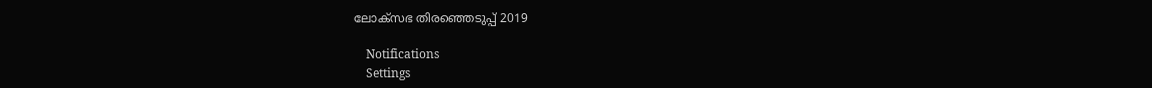ലോക്സഭ തിരഞ്ഞെടുപ്പ് 2019

    Notifications
    Settings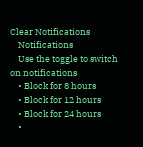Clear Notifications
    Notifications
    Use the toggle to switch on notifications
    • Block for 8 hours
    • Block for 12 hours
    • Block for 24 hours
    •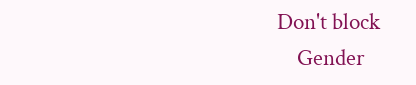Don't block
    Gender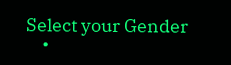Select your Gender
    •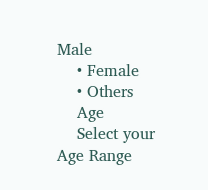Male
    • Female
    • Others
    Age
    Select your Age Range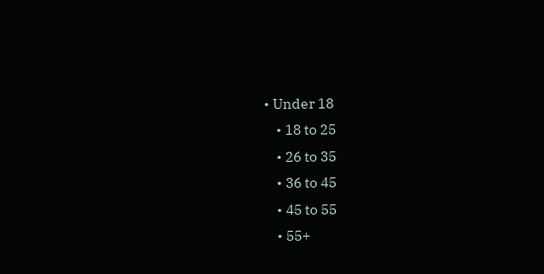• Under 18
    • 18 to 25
    • 26 to 35
    • 36 to 45
    • 45 to 55
    • 55+